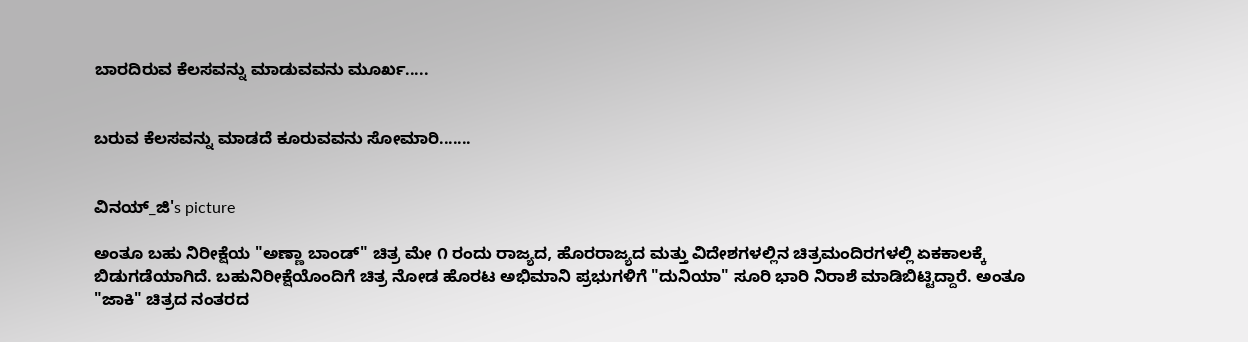ಬಾರದಿರುವ ಕೆಲಸವನ್ನು ಮಾಡುವವನು ಮೂರ್ಖ.....


ಬರುವ ಕೆಲಸವನ್ನು ಮಾಡದೆ ಕೂರುವವನು ಸೋಮಾರಿ.......


ವಿನಯ್_ಜಿ's picture

ಅಂತೂ ಬಹು ನಿರೀಕ್ಷೆಯ "ಅಣ್ಣಾ ಬಾಂಡ್" ಚಿತ್ರ ಮೇ ೧ ರಂದು ರಾಜ್ಯದ, ಹೊರರಾಜ್ಯದ ಮತ್ತು ವಿದೇಶಗಳಲ್ಲಿನ ಚಿತ್ರಮಂದಿರಗಳಲ್ಲಿ ಏಕಕಾಲಕ್ಕೆ ಬಿಡುಗಡೆಯಾಗಿದೆ. ಬಹುನಿರೀಕ್ಷೆಯೊಂದಿಗೆ ಚಿತ್ರ ನೋಡ ಹೊರಟ ಅಭಿಮಾನಿ ಪ್ರಭುಗಳಿಗೆ "ದುನಿಯಾ" ಸೂರಿ ಭಾರಿ ನಿರಾಶೆ ಮಾಡಿಬಿಟ್ಟಿದ್ದಾರೆ. ಅಂತೂ "ಜಾಕಿ" ಚಿತ್ರದ ನಂತರದ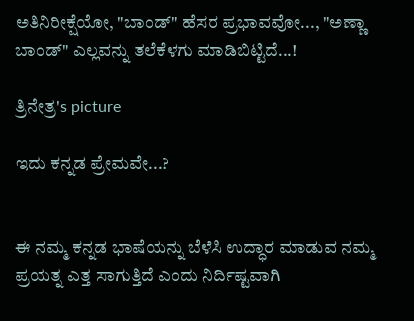ಅತಿನಿರೀಕ್ಷೆಯೋ, "ಬಾಂಡ್" ಹೆಸರ ಪ್ರಭಾವವೋ..., "ಅಣ್ಣಾ ಬಾಂಡ್" ಎಲ್ಲವನ್ನು ತಲೆಕೆಳಗು ಮಾಡಿಬಿಟ್ಟಿದೆ...!

ತ್ರಿನೇತ್ರ's picture

ಇದು ಕನ್ನಡ ಪ್ರೇಮವೇ...?


ಈ ನಮ್ಮ ಕನ್ನಡ ಭಾಷೆಯನ್ನು ಬೆಳೆಸಿ ಉದ್ಧಾರ ಮಾಡುವ ನಮ್ಮ ಪ್ರಯತ್ನ ಎತ್ತ ಸಾಗುತ್ತಿದೆ ಎಂದು ನಿರ್ದಿಷ್ಟವಾಗಿ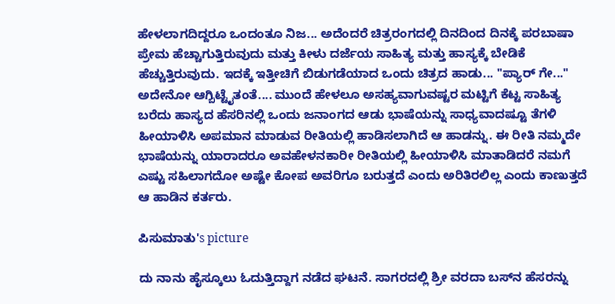ಹೇಳಲಾಗದಿದ್ದರೂ ಒಂದಂತೂ ನಿಜ... ಅದೆಂದರೆ ಚಿತ್ರರಂಗದಲ್ಲಿ ದಿನದಿಂದ ದಿನಕ್ಕೆ ಪರಬಾಷಾ ಪ್ರೇಮ ಹೆಚ್ಚಾಗುತ್ತಿರುವುದು ಮತ್ತು ಕೀಳು ದರ್ಜೆಯ ಸಾಹಿತ್ಯ ಮತ್ತು ಹಾಸ್ಯಕ್ಕೆ ಬೇಡಿಕೆ ಹೆಚ್ಚುತ್ತಿರುವುದು. ಇದಕ್ಕೆ ಇತ್ತೀಚಿಗೆ ಬಿಡುಗಡೆಯಾದ ಒಂದು ಚಿತ್ರದ ಹಾಡು... "ಪ್ಯಾರ್ ಗೇ..." ಅದೇನೋ ಆಗ್ಬಿಟ್ಟೈತಂತೆ.... ಮುಂದೆ ಹೇಳಲೂ ಅಸಹ್ಯವಾಗುವಷ್ಟರ ಮಟ್ಟಿಗೆ ಕೆಟ್ಟ ಸಾಹಿತ್ಯ ಬರೆದು ಹಾಸ್ಯದ ಹೆಸರಿನಲ್ಲಿ ಒಂದು ಜನಾಂಗದ ಆಡು ಭಾಷೆಯನ್ನು ಸಾಧ್ಯವಾದಷ್ಟೂ ತೆಗಳಿ ಹೀಯಾಳಿಸಿ ಅಪಮಾನ ಮಾಡುವ ರೀತಿಯಲ್ಲಿ ಹಾಡಿಸಲಾಗಿದೆ ಆ ಹಾಡನ್ನು. ಈ ರೀತಿ ನಮ್ಮದೇ ಭಾಷೆಯನ್ನು ಯಾರಾದರೂ ಅವಹೇಳನಕಾರೀ ರೀತಿಯಲ್ಲಿ ಹೀಯಾಳಿಸಿ ಮಾತಾಡಿದರೆ ನಮಗೆ ಎಷ್ಟು ಸಹಿಲಾಗದೋ ಅಷ್ಟೇ ಕೋಪ ಅವರಿಗೂ ಬರುತ್ತದೆ ಎಂದು ಅರಿತಿರಲಿಲ್ಲ ಎಂದು ಕಾಣುತ್ತದೆ ಆ ಹಾಡಿನ ಕರ್ತರು.

ಪಿಸುಮಾತು's picture

ದು ನಾನು ಹೈಸ್ಕೂಲು ಓದುತ್ತಿದ್ದಾಗ ನಡೆದ ಘಟನೆ. ಸಾಗರದಲ್ಲಿ ಶ್ರೀ ವರದಾ ಬಸ್‌ನ ಹೆಸರನ್ನು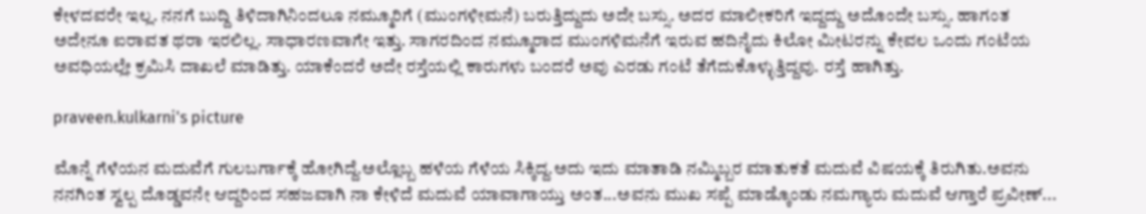ಕೇಳದವರೇ ಇಲ್ಲ. ನನಗೆ ಬುದ್ದಿ ತಿಳಿದಾಗಿನಿಂದಲೂ ನಮ್ಮೂರಿಗೆ (ಮುಂಗಳೀಮನೆ) ಬರುತ್ತಿದ್ದುದು ಅದೇ ಬಸ್ಸು. ಅದರ ಮಾಲೀಕರಿಗೆ ಇದ್ದದ್ದು ಅದೊಂದೇ ಬಸ್ಸು. ಹಾಗಂತ ಅದೇನೂ ಐರಾವತ ಥರಾ ಇರಲಿಲ್ಲ. ಸಾಧಾರಣವಾಗೇ ಇತ್ತು. ಸಾಗರದಿಂದ ನಮ್ಮೂರಾದ ಮುಂಗಳಿಮನೆಗೆ ಇರುವ ಹದಿನೈದು ಕಿಲೋ ಮೀಟರನ್ನು ಕೇವಲ ಒಂದು ಗಂಟೆಯ ಅವಧಿಯಲ್ಲೇ ಕ್ರಮಿಸಿ ದಾಖಲೆ ಮಾಡಿತ್ತು. ಯಾಕೆಂದರೆ ಅದೇ ರಸ್ತೆಯಲ್ಲಿ ಕಾರುಗಳು ಬಂದರೆ ಅವು ಎರಡು ಗಂಟೆ ತೆಗೆದುಕೊಳ್ಳುತ್ತಿದ್ದವು. ರಸ್ತೆ ಹಾಗಿತ್ತು.

praveen.kulkarni's picture

ಮೊನ್ನೆ ಗೆಳೆಯನ ಮದುವೆಗೆ ಗುಲಬರ್ಗಾಕ್ಕೆ ಹೋಗಿದ್ದೆ.ಅಲ್ಲೊಬ್ಬ ಹಳೆಯ ಗೆಳೆಯ ಸಿಕ್ಕಿದ್ದ.ಅದು ಇದು ಮಾತಾಡಿ ನಮ್ಮಿಬ್ಬರ ಮಾತುಕತೆ ಮದುವೆ ವಿಷಯಕ್ಕೆ ತಿರುಗಿತು.ಅವನು ನನಗಿಂತ ಸ್ವಲ್ಪ ದೊಡ್ಡವನೇ ಆದ್ದರಿಂದ ಸಹಜವಾಗಿ ನಾ ಕೇಳಿದೆ ಮದುವೆ ಯಾವಾಗಾಯ್ತು ಅಂತ...ಅವನು ಮುಖ ಸಪ್ಪೆ ಮಾಡ್ಕೊಂಡು ನಮಗ್ಯಾರು ಮದುವೆ ಆಗ್ತಾರೆ ಪ್ರವೀಣ್...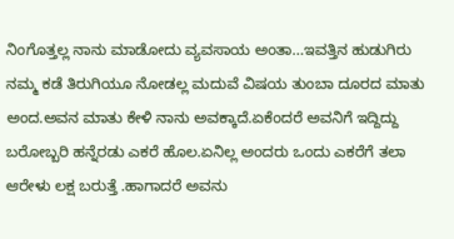ನಿಂಗೊತ್ತಲ್ಲ ನಾನು ಮಾಡೋದು ವ್ಯವಸಾಯ ಅಂತಾ...ಇವತ್ತಿನ ಹುಡುಗಿರು ನಮ್ಮ ಕಡೆ ತಿರುಗಿಯೂ ನೋಡಲ್ಲ ಮದುವೆ ವಿಷಯ ತುಂಬಾ ದೂರದ ಮಾತು ಅಂದ.ಅವನ ಮಾತು ಕೇಳಿ ನಾನು ಅವಕ್ಕಾದೆ.ಏಕೆಂದರೆ ಅವನಿಗೆ ಇದ್ದಿದ್ದು ಬರೋಬ್ಬರಿ ಹನ್ನೆರಡು ಎಕರೆ ಹೊಲ.ಏನಿಲ್ಲ ಅಂದರು ಒಂದು ಎಕರೆಗೆ ತಲಾ ಆರೇಳು ಲಕ್ಷ ಬರುತ್ತೆ .ಹಾಗಾದರೆ ಅವನು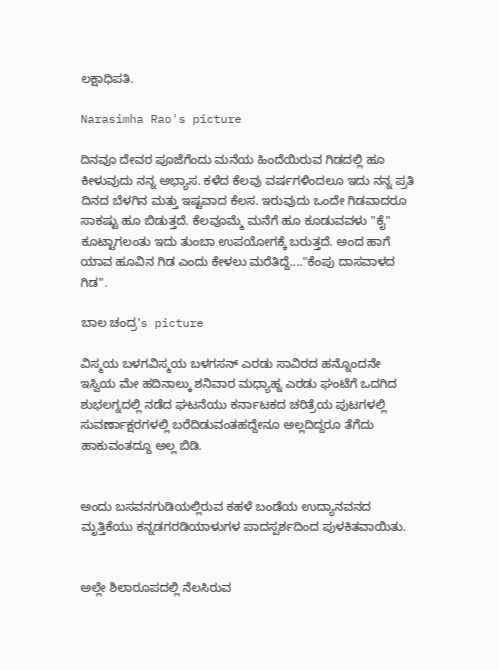ಲಕ್ಷಾಧಿಪತಿ.

Narasimha Rao's picture

ದಿನವೂ ದೇವರ ಪೂಜೆಗೆಂದು ಮನೆಯ ಹಿಂದೆಯಿರುವ ಗಿಡದಲ್ಲಿ ಹೂ ಕೀಳುವುದು ನನ್ನ ಅಭ್ಯಾಸ. ಕಳೆದ ಕೆಲವು ವರ್ಷಗಳಿಂದಲೂ ಇದು ನನ್ನ ಪ್ರತಿ ದಿನದ ಬೆಳಗಿನ ಮತ್ತು ಇಷ್ಟವಾದ ಕೆಲಸ. ಇರುವುದು ಒಂದೇ ಗಿಡವಾದರೂ ಸಾಕಷ್ಟು ಹೂ ಬಿಡುತ್ತದೆ. ಕೆಲವೂಮ್ಮೆ ಮನೆಗೆ ಹೂ ಕೂಡುವವಳು "ಕೈ" ಕೂಟ್ಟಾಗಲಂತು ಇದು ತುಂಬಾ ಉಪಯೋಗಕ್ಕೆ ಬರುತ್ತದೆ. ಅಂದ ಹಾಗೆ ಯಾವ ಹೂವಿನ ಗಿಡ ಎಂದು ಕೇಳಲು ಮರೆತಿದ್ದೆ...."ಕೆಂಪು ದಾಸವಾಳದ ಗಿಡ".

ಬಾಲ ಚಂದ್ರ's picture

ವಿಸ್ಮಯ ಬಳಗವಿಸ್ಮಯ ಬಳಗಸನ್ ಎರಡು ಸಾವಿರದ ಹನ್ನೊಂದನೇ ಇಸ್ವಿಯ ಮೇ ಹದಿನಾಲ್ಕು ಶನಿವಾರ ಮಧ್ಯಾಹ್ನ ಎರಡು ಘಂಟೆಗೆ ಒದಗಿದ ಶುಭಲಗ್ನದಲ್ಲಿ ನಡೆದ ಘಟನೆಯು ಕರ್ನಾಟಕದ ಚರಿತ್ರೆಯ ಪುಟಗಳಲ್ಲಿ ಸುವರ್ಣಾಕ್ಷರಗಳಲ್ಲಿ ಬರೆದಿಡುವಂತಹದ್ದೇನೂ ಅಲ್ಲದಿದ್ದರೂ ತೆಗೆದು ಹಾಕುವಂತದ್ದೂ ಅಲ್ಲ ಬಿಡಿ.


ಅಂದು ಬಸವನಗುಡಿಯಲ್ಲಿರುವ ಕಹಳೆ ಬಂಡೆಯ ಉದ್ಯಾನವನದ ಮೃತ್ತಿಕೆಯು ಕನ್ನಡಗರಡಿಯಾಳುಗಳ ಪಾದಸ್ಪರ್ಶದಿಂದ ಪುಳಕಿತವಾಯಿತು.


ಅಲ್ಲೇ ಶಿಲಾರೂಪದಲ್ಲಿ ನೆಲಸಿರುವ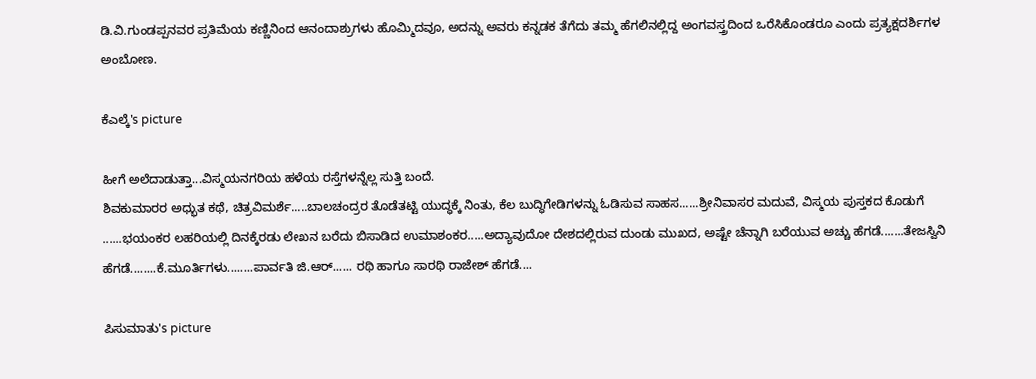ಡಿ.ವಿ.ಗುಂಡಪ್ಪನವರ ಪ್ರತಿಮೆಯ ಕಣ್ಣಿನಿಂದ ಆನಂದಾಶ್ರುಗಳು ಹೊಮ್ಮಿದವೂ, ಅದನ್ನು ಅವರು ಕನ್ನಡಕ ತೆಗೆದು ತಮ್ಮ ಹೆಗಲಿನಲ್ಲಿದ್ದ ಅಂಗವಸ್ತ್ರದಿಂದ ಒರೆಸಿಕೊಂಡರೂ ಎಂದು ಪ್ರತ್ಯಕ್ಷದರ್ಶಿಗಳ ಅಂಬೋಣ.

ಕೆಎಲ್ಕೆ's picture

ಹೀಗೆ ಅಲೆದಾಡುತ್ತಾ...ವಿಸ್ಮಯನಗರಿಯ ಹಳೆಯ ರಸ್ತೆಗಳನ್ನೆಲ್ಲ ಸುತ್ತಿ ಬಂದೆ.
ಶಿವಕುಮಾರರ ಅಧ್ಭುತ ಕಥೆ, ಚಿತ್ರವಿಮರ್ಶೆ.....ಬಾಲಚಂದ್ರರ ತೊಡೆತಟ್ಟಿ ಯುದ್ಧಕ್ಕೆ ನಿಂತು, ಕೆಲ ಬುದ್ಧಿಗೇಡಿಗಳನ್ನು ಓಡಿಸುವ ಸಾಹಸ......ಶ್ರೀನಿವಾಸರ ಮದುವೆ, ವಿಸ್ಮಯ ಪುಸ್ತಕದ ಕೊಡುಗೆ  ......ಭಯಂಕರ ಲಹರಿಯಲ್ಲಿ ದಿನಕ್ಕೆರಡು ಲೇಖನ ಬರೆದು ಬಿಸಾಡಿದ ಉಮಾಶಂಕರ.....ಅದ್ಯಾವುದೋ ದೇಶದಲ್ಲಿರುವ ದುಂಡು ಮುಖದ, ಅಷ್ಟೇ ಚೆನ್ನಾಗಿ ಬರೆಯುವ ಅಚ್ಚು ಹೆಗಡೆ.......ತೇಜಸ್ವಿನಿ ಹೆಗಡೆ........ಕೆ.ಮೂರ್ತಿಗಳು........ಪಾರ್ವತಿ ಜಿ.ಆರ್...... ರಥಿ ಹಾಗೂ ಸಾರಥಿ ರಾಜೇಶ್ ಹೆಗಡೆ....

ಪಿಸುಮಾತು's picture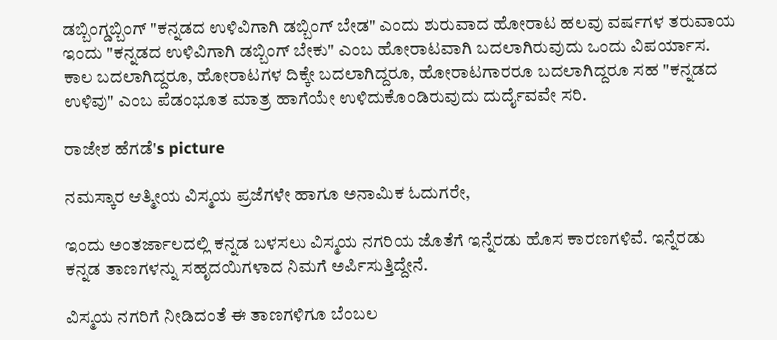ಡಬ್ಬಿಂಗ್ಡಬ್ಬಿಂಗ್ "ಕನ್ನಡದ ಉಳಿವಿಗಾಗಿ ಡಬ್ಬಿಂಗ್ ಬೇಡ" ಎಂದು ಶುರುವಾದ ಹೋರಾಟ ಹಲವು ವರ್ಷಗಳ ತರುವಾಯ ಇಂದು "ಕನ್ನಡದ ಉಳಿವಿಗಾಗಿ ಡಬ್ಬಿಂಗ್ ಬೇಕು" ಎಂಬ ಹೋರಾಟವಾಗಿ ಬದಲಾಗಿರುವುದು ಒಂದು ವಿಪರ್ಯಾಸ. ಕಾಲ ಬದಲಾಗಿದ್ದರೂ, ಹೋರಾಟಗಳ ದಿಕ್ಕೇ ಬದಲಾಗಿದ್ದರೂ, ಹೋರಾಟಗಾರರೂ ಬದಲಾಗಿದ್ದರೂ ಸಹ "ಕನ್ನಡದ ಉಳಿವು" ಎಂಬ ಪೆಡಂಭೂತ ಮಾತ್ರ ಹಾಗೆಯೇ ಉಳಿದುಕೊಂಡಿರುವುದು ದುರ್ದೈವವೇ ಸರಿ.

ರಾಜೇಶ ಹೆಗಡೆ's picture

ನಮಸ್ಕಾರ ಆತ್ಮೀಯ ವಿಸ್ಮಯ ಪ್ರಜೆಗಳೇ ಹಾಗೂ ಅನಾಮಿಕ ಓದುಗರೇ,

ಇಂದು ಅಂತರ್ಜಾಲದಲ್ಲಿ ಕನ್ನಡ ಬಳಸಲು ವಿಸ್ಮಯ ನಗರಿಯ ಜೊತೆಗೆ ಇನ್ನೆರಡು ಹೊಸ ಕಾರಣಗಳಿವೆ. ಇನ್ನೆರಡು ಕನ್ನಡ ತಾಣಗಳನ್ನು ಸಹೃದಯಿಗಳಾದ ನಿಮಗೆ ಅರ್ಪಿಸುತ್ತಿದ್ದೇನೆ.

ವಿಸ್ಮಯ ನಗರಿಗೆ ನೀಡಿದಂತೆ ಈ ತಾಣಗಳಿಗೂ ಬೆಂಬಲ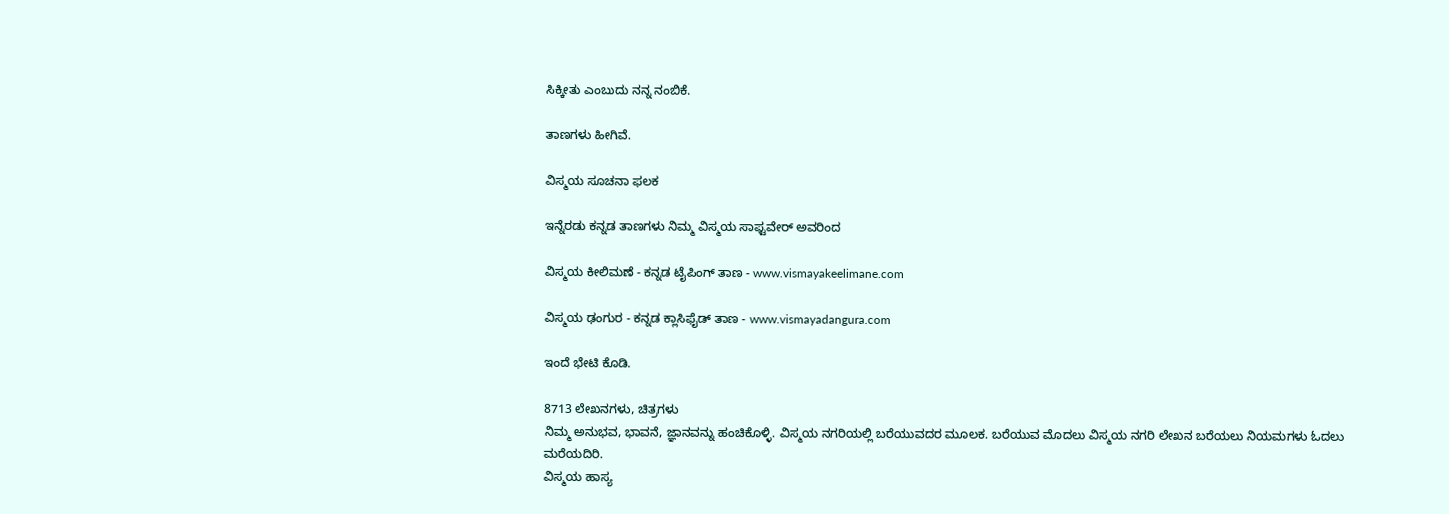ಸಿಕ್ಕೀತು ಎಂಬುದು ನನ್ನ ನಂಬಿಕೆ.

ತಾಣಗಳು ಹೀಗಿವೆ.

ವಿಸ್ಮಯ ಸೂಚನಾ ಫಲಕ

ಇನ್ನೆರಡು ಕನ್ನಡ ತಾಣಗಳು ನಿಮ್ಮ ವಿಸ್ಮಯ ಸಾಫ್ಟವೇರ್ ಅವರಿಂದ

ವಿಸ್ಮಯ ಕೀಲಿಮಣೆ - ಕನ್ನಡ ಟೈಪಿಂಗ್ ತಾಣ - www.vismayakeelimane.com

ವಿಸ್ಮಯ ಢಂಗುರ - ಕನ್ನಡ ಕ್ಲಾಸಿಫೈಡ್ ತಾಣ - www.vismayadangura.com

ಇಂದೆ ಭೇಟಿ ಕೊಡಿ.

8713 ಲೇಖನಗಳು, ಚಿತ್ರಗಳು
ನಿಮ್ಮ ಅನುಭವ, ಭಾವನೆ, ಜ್ಞಾನವನ್ನು ಹಂಚಿಕೊಳ್ಳಿ. ವಿಸ್ಮಯ ನಗರಿಯಲ್ಲಿ ಬರೆಯುವದರ ಮೂಲಕ. ಬರೆಯುವ ಮೊದಲು ವಿಸ್ಮಯ ನಗರಿ ಲೇಖನ ಬರೆಯಲು ನಿಯಮಗಳು ಓದಲು ಮರೆಯದಿರಿ.
ವಿಸ್ಮಯ ಹಾಸ್ಯ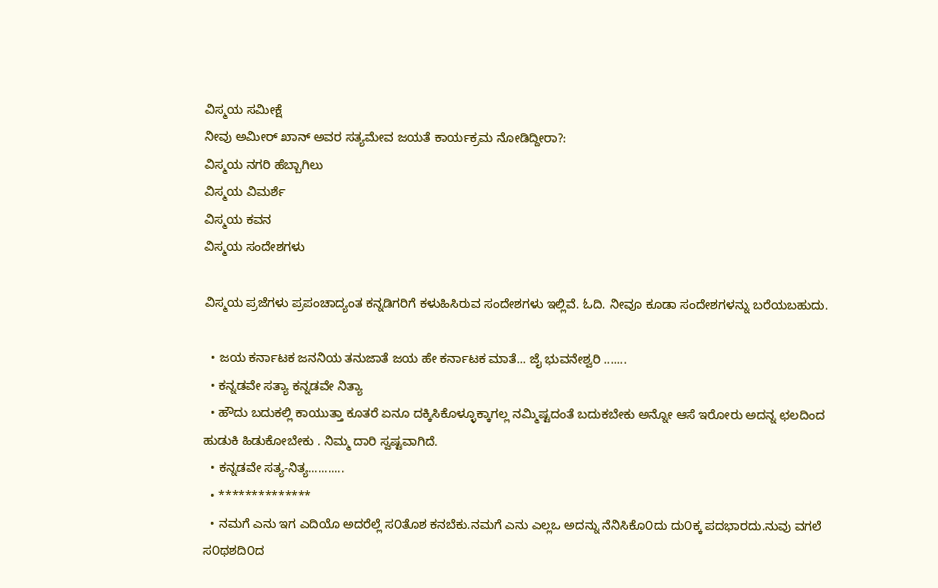ವಿಸ್ಮಯ ಸಮೀಕ್ಷೆ
ನೀವು ಅಮೀರ್ ಖಾನ್ ಅವರ ಸತ್ಯಮೇವ ಜಯತೆ ಕಾರ್ಯಕ್ರಮ ನೋಡಿದ್ದೀರಾ?:
ವಿಸ್ಮಯ ನಗರಿ ಹೆಬ್ಬಾಗಿಲು
ವಿಸ್ಮಯ ವಿಮರ್ಶೆ
ವಿಸ್ಮಯ ಕವನ
ವಿಸ್ಮಯ ಸಂದೇಶಗಳು

ವಿಸ್ಮಯ ಪ್ರಜೆಗಳು ಪ್ರಪಂಚಾದ್ಯಂತ ಕನ್ನಡಿಗರಿಗೆ ಕಳುಹಿಸಿರುವ ಸಂದೇಶಗಳು ಇಲ್ಲಿವೆ. ಓದಿ. ನೀವೂ ಕೂಡಾ ಸಂದೇಶಗಳನ್ನು ಬರೆಯಬಹುದು.

  • ಜಯ ಕರ್ನಾಟಕ ಜನನಿಯ ತನುಜಾತೆ ಜಯ ಹೇ ಕರ್ನಾಟಕ ಮಾತೆ... ಜೈ ಭುವನೇಶ್ವರಿ .......
  • ಕನ್ನಡವೇ ಸತ್ಯಾ ಕನ್ನಡವೇ ನಿತ್ಯಾ
  • ಹೌದು ಬದುಕಲ್ಲಿ ಕಾಯುತ್ತಾ ಕೂತರೆ ಏನೂ ದಕ್ಕಿಸಿಕೊಳ್ಳೂಕ್ಕಾಗಲ್ಲ ನಮ್ಮಿಷ್ಟದಂತೆ ಬದುಕಬೇಕು ಅನ್ನೋ ಆಸೆ ಇರೋರು ಅದನ್ನ ಛಲದಿಂದ ಹುಡುಕಿ ಹಿಡುಕೋಬೇಕು . ನಿಮ್ಮ ದಾರಿ ಸ್ವಷ್ಟವಾಗಿದೆ.
  • ಕನ್ನಡವೇ ಸತ್ಯ-ನಿತ್ಯ...........
  • **************
  • ನಮಗೆ ಎನು ಇಗ ಎದಿಯೊ ಅದರೆಲ್ಲೆ ಸ೦ತೊಶ ಕನಬೆಕು.ನಮಗೆ ಎನು ಎಲ್ಲಒ ಅದನ್ನು ನೆನಿಸಿಕೊ೦ದು ದು೦ಕ್ಕ ಪದಭಾರದು.ನುವು ವಗಲೆ ಸ೦ಥಶದಿ೦ದ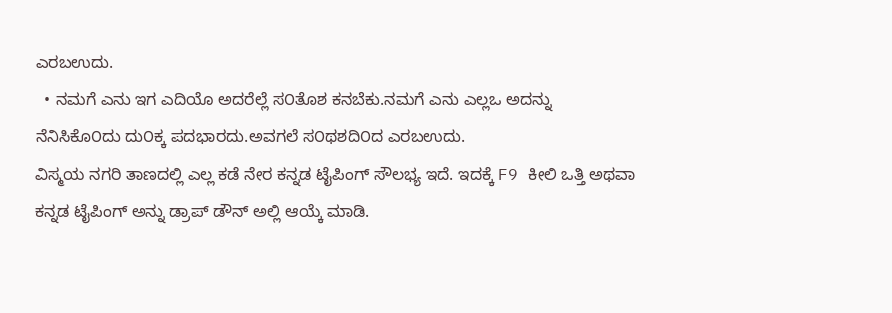ಎರಬಉದು.
  • ನಮಗೆ ಎನು ಇಗ ಎದಿಯೊ ಅದರೆಲ್ಲೆ ಸ೦ತೊಶ ಕನಬೆಕು.ನಮಗೆ ಎನು ಎಲ್ಲಒ ಅದನ್ನು ನೆನಿಸಿಕೊ೦ದು ದು೦ಕ್ಕ ಪದಭಾರದು.ಅವಗಲೆ ಸ೦ಥಶದಿ೦ದ ಎರಬಉದು.
ವಿಸ್ಮಯ ನಗರಿ ತಾಣದಲ್ಲಿ ಎಲ್ಲ ಕಡೆ ನೇರ ಕನ್ನಡ ಟೈಪಿಂಗ್ ಸೌಲಭ್ಯ ಇದೆ. ಇದಕ್ಕೆ F9 ಕೀಲಿ ಒತ್ತಿ ಅಥವಾ ಕನ್ನಡ ಟೈಪಿಂಗ್ ಅನ್ನು ಡ್ರಾಪ್ ಡೌನ್ ಅಲ್ಲಿ ಆಯ್ಕೆ ಮಾಡಿ.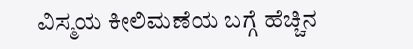ವಿಸ್ಮಯ ಕೀಲಿಮಣೆಯ ಬಗ್ಗೆ ಹೆಚ್ಚಿನ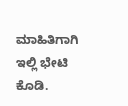ಮಾಹಿತಿಗಾಗಿ ಇಲ್ಲಿ ಭೇಟಿ ಕೊಡಿ.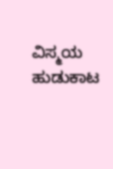ವಿಸ್ಮಯ ಹುಡುಕಾಟ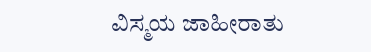ವಿಸ್ಮಯ ಜಾಹೀರಾತು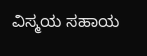ವಿಸ್ಮಯ ಸಹಾಯ